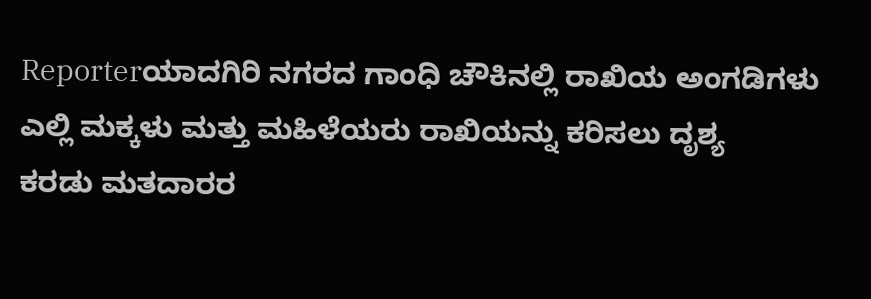Reporterಯಾದಗಿರಿ ನಗರದ ಗಾಂಧಿ ಚೌಕಿನಲ್ಲಿ ರಾಖಿಯ ಅಂಗಡಿಗಳು ಎಲ್ಲಿ ಮಕ್ಕಳು ಮತ್ತು ಮಹಿಳೆಯರು ರಾಖಿಯನ್ನು ಕರಿಸಲು ದೃಶ್ಯ
ಕರಡು ಮತದಾರರ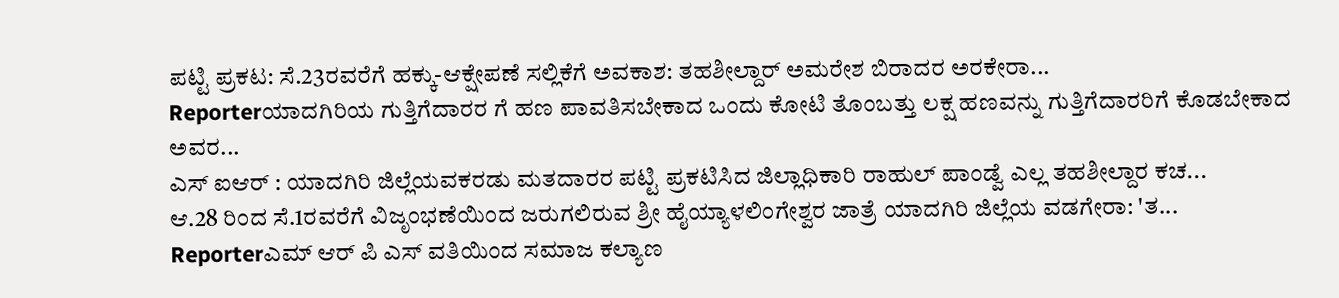ಪಟ್ಟಿ ಪ್ರಕಟ: ಸೆ.23ರವರೆಗೆ ಹಕ್ಕು-ಆಕ್ಷೇಪಣೆ ಸಲ್ಲಿಕೆಗೆ ಅವಕಾಶ: ತಹಶೀಲ್ದಾರ್ ಅಮರೇಶ ಬಿರಾದರ ಅರಕೇರಾ...
Reporterಯಾದಗಿರಿಯ ಗುತ್ತಿಗೆದಾರರ ಗೆ ಹಣ ಪಾವತಿಸಬೇಕಾದ ಒಂದು ಕೋಟಿ ತೊಂಬತ್ತು ಲಕ್ಷ ಹಣವನ್ನು ಗುತ್ತಿಗೆದಾರರಿಗೆ ಕೊಡಬೇಕಾದ ಅವರ...
ಎಸ್ ಐಆರ್ : ಯಾದಗಿರಿ ಜಿಲ್ಲೆಯವಕರಡು ಮತದಾರರ ಪಟ್ಟಿ ಪ್ರಕಟಿಸಿದ ಜಿಲ್ಲಾಧಿಕಾರಿ ರಾಹುಲ್ ಪಾಂಡ್ವೆ ಎಲ್ಲ ತಹಶೀಲ್ದಾರ ಕಚ...
ಆ.28 ರಿಂದ ಸೆ.1ರವರೆಗೆ ವಿಜೃಂಭಣೆಯಿಂದ ಜರುಗಲಿರುವ ಶ್ರೀ ಹೈಯ್ಯಾಳಲಿಂಗೇಶ್ವರ ಜಾತ್ರೆ ಯಾದಗಿರಿ ಜಿಲ್ಲೆಯ ವಡಗೇರಾ: 'ತ...
Reporterಎಮ್ ಆರ್ ಪಿ ಎಸ್ ವತಿಯಿಂದ ಸಮಾಜ ಕಲ್ಯಾಣ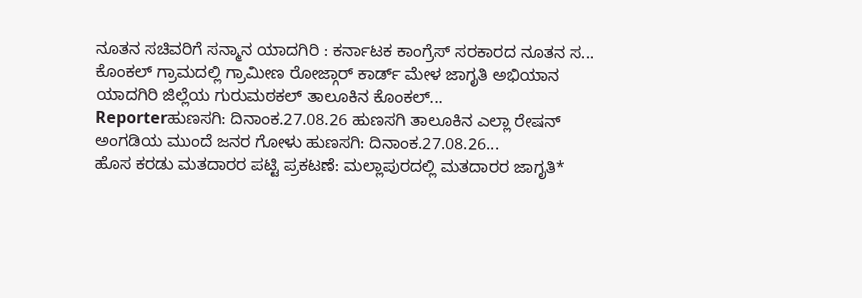ನೂತನ ಸಚಿವರಿಗೆ ಸನ್ಮಾನ ಯಾದಗಿರಿ : ಕರ್ನಾಟಕ ಕಾಂಗ್ರೆಸ್ ಸರಕಾರದ ನೂತನ ಸ...
ಕೊಂಕಲ್ ಗ್ರಾಮದಲ್ಲಿ ಗ್ರಾಮೀಣ ರೋಜ್ಗಾರ್ ಕಾರ್ಡ್ ಮೇಳ ಜಾಗೃತಿ ಅಭಿಯಾನ ಯಾದಗಿರಿ ಜಿಲ್ಲೆಯ ಗುರುಮಠಕಲ್ ತಾಲೂಕಿನ ಕೊಂಕಲ್...
Reporterಹುಣಸಗಿ: ದಿನಾಂಕ.27.08.26 ಹುಣಸಗಿ ತಾಲೂಕಿನ ಎಲ್ಲಾ ರೇಷನ್ ಅಂಗಡಿಯ ಮುಂದೆ ಜನರ ಗೋಳು ಹುಣಸಗಿ: ದಿನಾಂಕ.27.08.26...
ಹೊಸ ಕರಡು ಮತದಾರರ ಪಟ್ಟಿ ಪ್ರಕಟಣೆ: ಮಲ್ಲಾಪುರದಲ್ಲಿ ಮತದಾರರ ಜಾಗೃತಿ*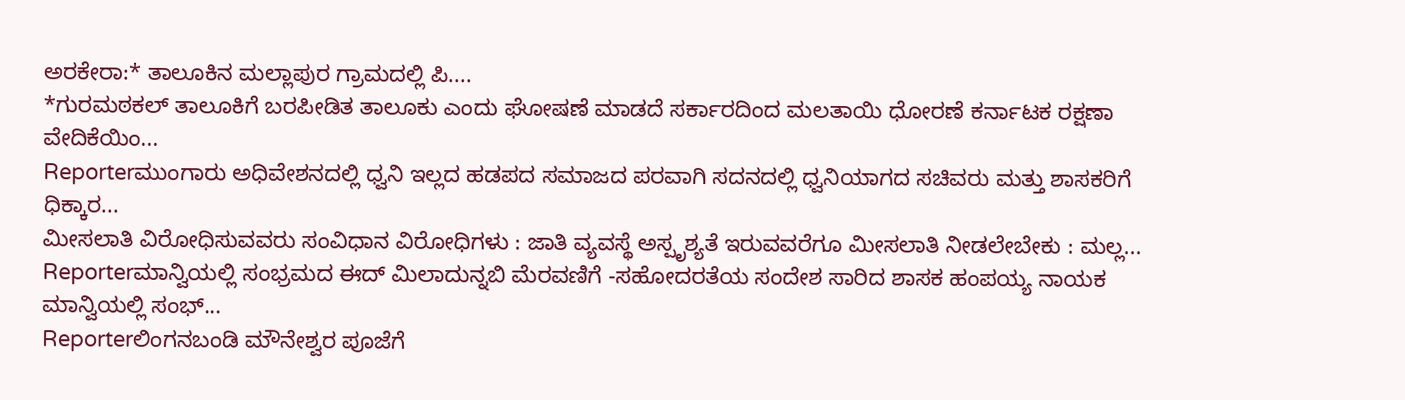ಅರಕೇರಾ:* ತಾಲೂಕಿನ ಮಲ್ಲಾಪುರ ಗ್ರಾಮದಲ್ಲಿ ಪಿ....
*ಗುರಮಠಕಲ್ ತಾಲೂಕಿಗೆ ಬರಪೀಡಿತ ತಾಲೂಕು ಎಂದು ಘೋಷಣೆ ಮಾಡದೆ ಸರ್ಕಾರದಿಂದ ಮಲತಾಯಿ ಧೋರಣೆ ಕರ್ನಾಟಕ ರಕ್ಷಣಾ ವೇದಿಕೆಯಿಂ...
Reporterಮುಂಗಾರು ಅಧಿವೇಶನದಲ್ಲಿ ಧ್ವನಿ ಇಲ್ಲದ ಹಡಪದ ಸಮಾಜದ ಪರವಾಗಿ ಸದನದಲ್ಲಿ ಧ್ವನಿಯಾಗದ ಸಚಿವರು ಮತ್ತು ಶಾಸಕರಿಗೆ ಧಿಕ್ಕಾರ...
ಮೀಸಲಾತಿ ವಿರೋಧಿಸುವವರು ಸಂವಿಧಾನ ವಿರೋಧಿಗಳು : ಜಾತಿ ವ್ಯವಸ್ಥೆ ಅಸ್ಪೃಶ್ಯತೆ ಇರುವವರೆಗೂ ಮೀಸಲಾತಿ ನೀಡಲೇಬೇಕು : ಮಲ್ಲ...
Reporterಮಾನ್ವಿಯಲ್ಲಿ ಸಂಭ್ರಮದ ಈದ್ ಮಿಲಾದುನ್ನಬಿ ಮೆರವಣಿಗೆ -ಸಹೋದರತೆಯ ಸಂದೇಶ ಸಾರಿದ ಶಾಸಕ ಹಂಪಯ್ಯ ನಾಯಕ ಮಾನ್ವಿಯಲ್ಲಿ ಸಂಭ್...
Reporterಲಿಂಗನಬಂಡಿ ಮೌನೇಶ್ವರ ಪೂಜೆಗೆ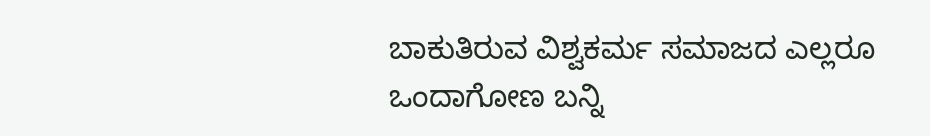ಬಾಕುತಿರುವ ವಿಶ್ವಕರ್ಮ ಸಮಾಜದ ಎಲ್ಲರೂ ಒಂದಾಗೋಣ ಬನ್ನಿ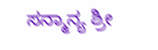ಸನ್ಮಾನ್ಯ ಶ್ರೀ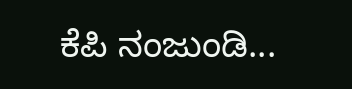ಕೆಪಿ ನಂಜುಂಡಿ...